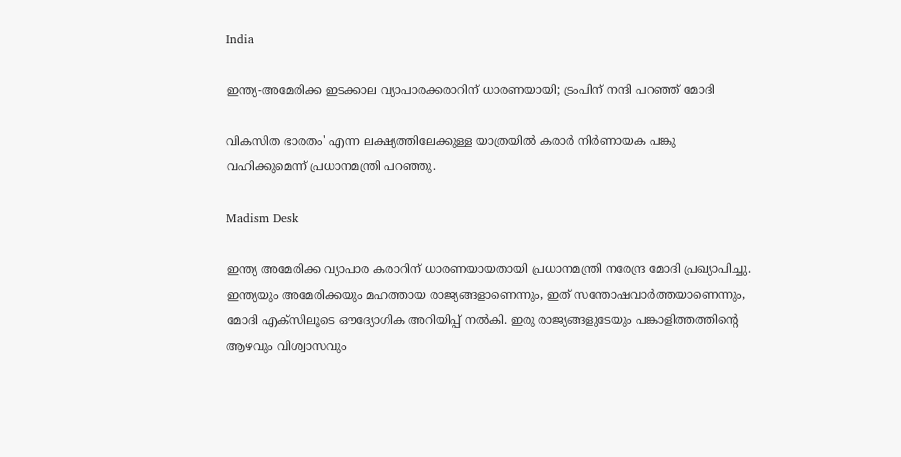India

ഇന്ത്യ-അമേരിക്ക ഇടക്കാല വ്യാപാരക്കരാറിന് ധാരണയായി; ട്രംപിന് നന്ദി പറഞ്ഞ് മോദി

വികസിത ഭാരതം' എന്ന ലക്ഷ്യത്തിലേക്കുള്ള യാത്രയിൽ കരാർ നിർണായക പങ്കു വഹിക്കുമെന്ന് പ്രധാനമന്ത്രി പറഞ്ഞു.

Madism Desk

ഇന്ത്യ അമേരിക്ക വ്യാപാര കരാറിന് ധാരണയായതായി പ്രധാനമന്ത്രി നരേന്ദ്ര മോദി പ്രഖ്യാപിച്ചു. ഇന്ത്യയും അമേരിക്കയും മഹത്തായ രാജ്യങ്ങളാണെന്നും, ഇത് സന്തോഷവാർത്തയാണെന്നും, മോദി എക്‌സിലൂടെ ഔദ്യോഗിക അറിയിപ്പ് നൽകി. ഇരു രാജ്യങ്ങളുടേയും പങ്കാളിത്തത്തിന്‍റെ ആഴവും വിശ്വാസവും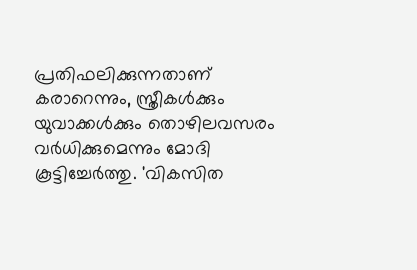പ്രതിഫലിക്കുന്നതാണ് കരാറെന്നും, സ്ത്രീകള്‍ക്കും യുവാക്കള്‍ക്കും തൊഴിലവസരം വര്‍ധിക്കുമെന്നും മോദി കൂട്ടിച്ചേര്‍ത്തു. 'വികസിത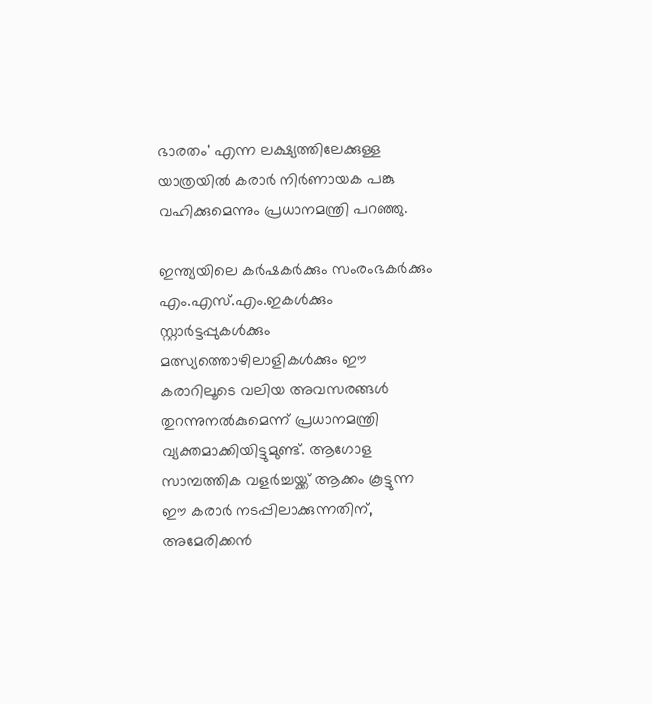ഭാരതം' എന്ന ലക്ഷ്യത്തിലേക്കുള്ള യാത്രയിൽ കരാർ നിർണായക പങ്കു വഹിക്കുമെന്നും പ്രധാനമന്ത്രി പറഞ്ഞു.

ഇന്ത്യയിലെ കർഷകർക്കും സംരംഭകർക്കും എം.എസ്.എം.ഇകൾക്കും സ്റ്റാർട്ടപ്പുകൾക്കും മത്സ്യത്തൊഴിലാളികൾക്കും ഈ കരാറിലൂടെ വലിയ അവസരങ്ങൾ തുറന്നുനൽകുമെന്ന് പ്രധാനമന്ത്രി വ്യക്തമാക്കിയിട്ടുമുണ്ട്. ആഗോള സാമ്പത്തിക വളർച്ചയ്ക്ക് ആക്കം കൂട്ടുന്ന ഈ കരാർ നടപ്പിലാക്കുന്നതിന്, അമേരിക്കൻ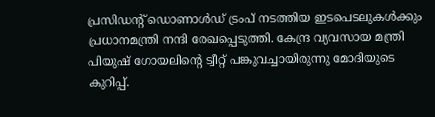പ്രസിഡന്റ് ഡൊണാൾഡ് ട്രംപ് നടത്തിയ ഇടപെടലുകൾക്കും പ്രധാനമന്ത്രി നന്ദി രേഖപ്പെടുത്തി. കേന്ദ്ര വ്യവസായ മന്ത്രി പിയുഷ് ഗോയലിന്‍റെ ട്വീറ്റ് പങ്കുവച്ചായിരുന്നു മോദിയുടെ കുറിപ്പ്.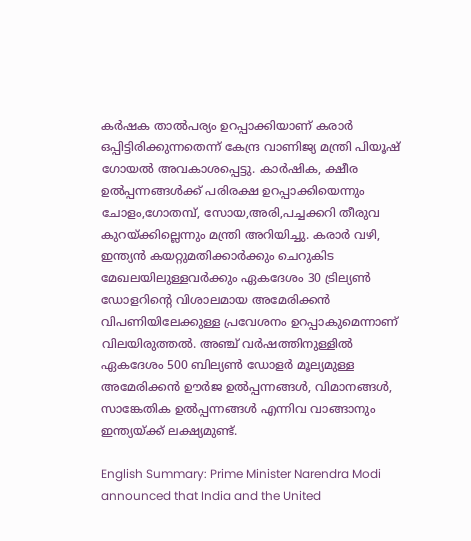കര്‍ഷക താല്‍പര്യം ഉറപ്പാക്കിയാണ് കരാര്‍ ഒപ്പിട്ടിരിക്കുന്നതെന്ന് കേന്ദ്ര വാണിജ്യ മന്ത്രി പിയൂഷ് ഗോയല്‍ അവകാശപ്പെട്ടു. കാര്‍ഷിക, ക്ഷീര ഉല്‍പ്പന്നങ്ങള്‍ക്ക് പരിരക്ഷ ഉറപ്പാക്കിയെന്നും ചോളം,ഗോതമ്പ്, സോയ,അരി,പച്ചക്കറി തീരുവ കുറയ്ക്കില്ലെന്നും മന്ത്രി അറിയിച്ചു. കരാർ വഴി, ഇന്ത്യൻ കയറ്റുമതിക്കാർക്കും ചെറുകിട മേഖലയിലുള്ളവർക്കും ഏകദേശം 30 ട്രില്യൺ ഡോളറിന്റെ വിശാലമായ അമേരിക്കൻ വിപണിയിലേക്കുള്ള പ്രവേശനം ഉറപ്പാകുമെന്നാണ് വിലയിരുത്തൽ. അഞ്ച് വർഷത്തിനുള്ളിൽ ഏകദേശം 500 ബില്യൺ ഡോളർ മൂല്യമുള്ള അമേരിക്കൻ ഊർജ ഉൽപ്പന്നങ്ങൾ, വിമാനങ്ങൾ, സാങ്കേതിക ഉൽപ്പന്നങ്ങൾ എന്നിവ വാങ്ങാനും ഇന്ത്യയ്ക്ക് ലക്ഷ്യമുണ്ട്.

English Summary: Prime Minister Narendra Modi announced that India and the United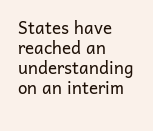States have reached an understanding on an interim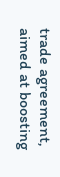trade agreement, aimed at boosting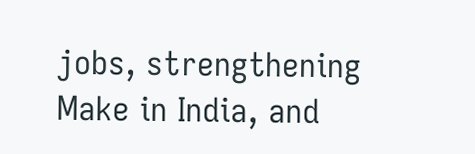jobs, strengthening Make in India, and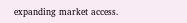expanding market access.